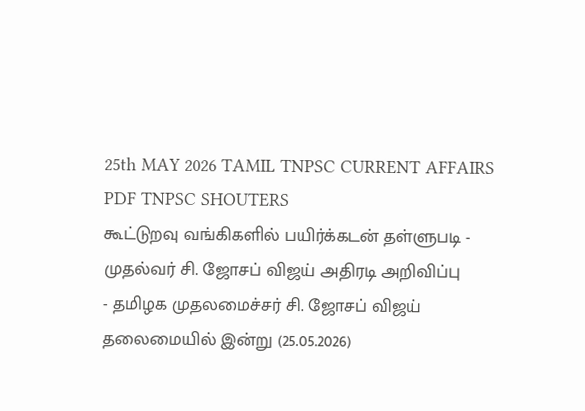25th MAY 2026 TAMIL TNPSC CURRENT AFFAIRS PDF TNPSC SHOUTERS
கூட்டுறவு வங்கிகளில் பயிர்க்கடன் தள்ளுபடி - முதல்வர் சி. ஜோசப் விஜய் அதிரடி அறிவிப்பு
- தமிழக முதலமைச்சர் சி. ஜோசப் விஜய் தலைமையில் இன்று (25.05.2026)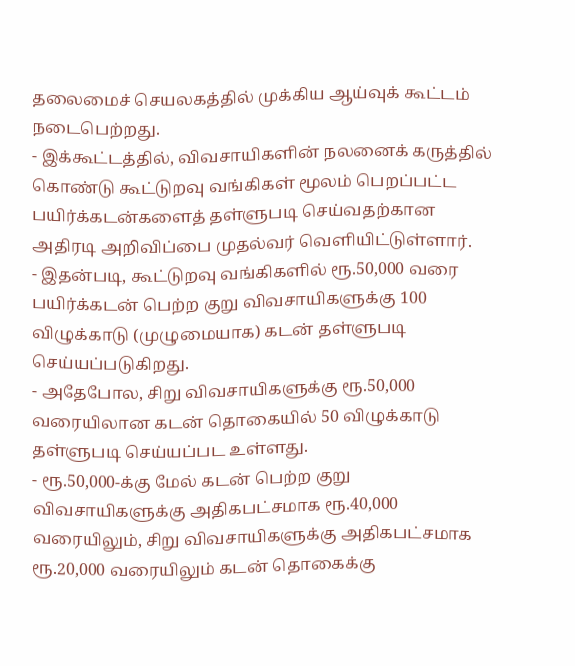தலைமைச் செயலகத்தில் முக்கிய ஆய்வுக் கூட்டம் நடைபெற்றது.
- இக்கூட்டத்தில், விவசாயிகளின் நலனைக் கருத்தில் கொண்டு கூட்டுறவு வங்கிகள் மூலம் பெறப்பட்ட பயிர்க்கடன்களைத் தள்ளுபடி செய்வதற்கான அதிரடி அறிவிப்பை முதல்வர் வெளியிட்டுள்ளார்.
- இதன்படி, கூட்டுறவு வங்கிகளில் ரூ.50,000 வரை பயிர்க்கடன் பெற்ற குறு விவசாயிகளுக்கு 100 விழுக்காடு (முழுமையாக) கடன் தள்ளுபடி செய்யப்படுகிறது.
- அதேபோல, சிறு விவசாயிகளுக்கு ரூ.50,000 வரையிலான கடன் தொகையில் 50 விழுக்காடு தள்ளுபடி செய்யப்பட உள்ளது.
- ரூ.50,000-க்கு மேல் கடன் பெற்ற குறு விவசாயிகளுக்கு அதிகபட்சமாக ரூ.40,000 வரையிலும், சிறு விவசாயிகளுக்கு அதிகபட்சமாக ரூ.20,000 வரையிலும் கடன் தொகைக்கு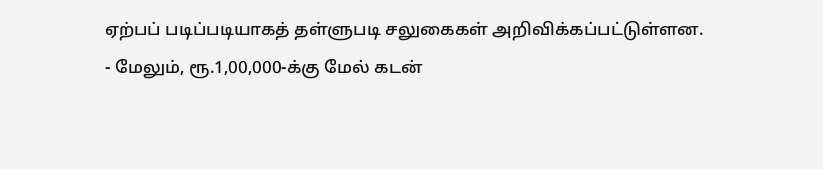ஏற்பப் படிப்படியாகத் தள்ளுபடி சலுகைகள் அறிவிக்கப்பட்டுள்ளன.
- மேலும், ரூ.1,00,000-க்கு மேல் கடன்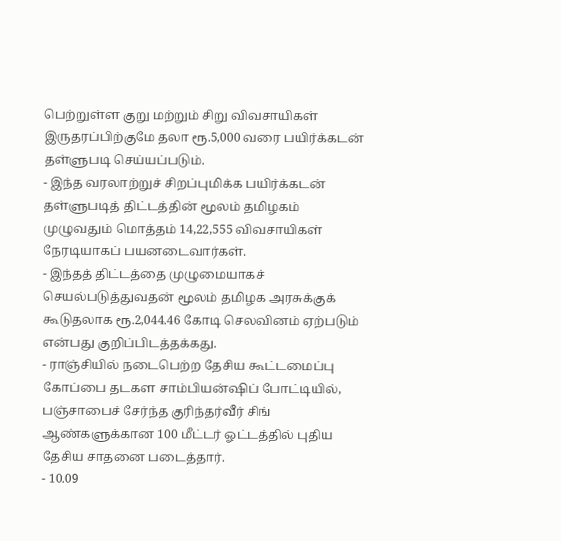பெற்றுள்ள குறு மற்றும் சிறு விவசாயிகள் இருதரப்பிற்குமே தலா ரூ.5,000 வரை பயிர்க்கடன் தள்ளுபடி செய்யப்படும்.
- இந்த வரலாற்றுச் சிறப்புமிக்க பயிர்க்கடன் தள்ளுபடித் திட்டத்தின் மூலம் தமிழகம் முழுவதும் மொத்தம் 14,22,555 விவசாயிகள் நேரடியாகப் பயனடைவார்கள்.
- இந்தத் திட்டத்தை முழுமையாகச் செயல்படுத்துவதன் மூலம் தமிழக அரசுக்குக் கூடுதலாக ரூ.2,044.46 கோடி செலவினம் ஏற்படும் என்பது குறிப்பிடத்தக்கது.
- ராஞ்சியில் நடைபெற்ற தேசிய கூட்டமைப்பு கோப்பை தடகள சாம்பியன்ஷிப் போட்டியில், பஞ்சாபைச் சேர்ந்த குரிந்தர்வீர் சிங் ஆண்களுக்கான 100 மீட்டர் ஓட்டத்தில் புதிய தேசிய சாதனை படைத்தார்.
- 10.09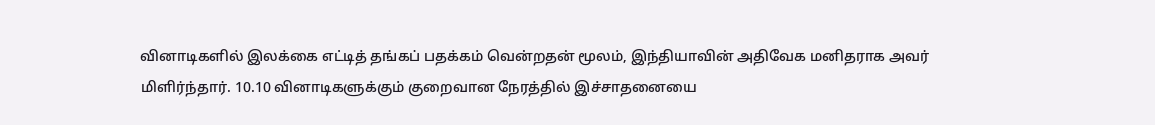வினாடிகளில் இலக்கை எட்டித் தங்கப் பதக்கம் வென்றதன் மூலம், இந்தியாவின் அதிவேக மனிதராக அவர் மிளிர்ந்தார். 10.10 வினாடிகளுக்கும் குறைவான நேரத்தில் இச்சாதனையை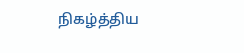நிகழ்த்திய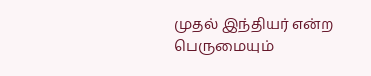முதல் இந்தியர் என்ற பெருமையும்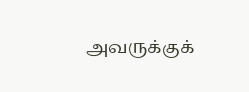அவருக்குக்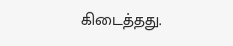கிடைத்தது.